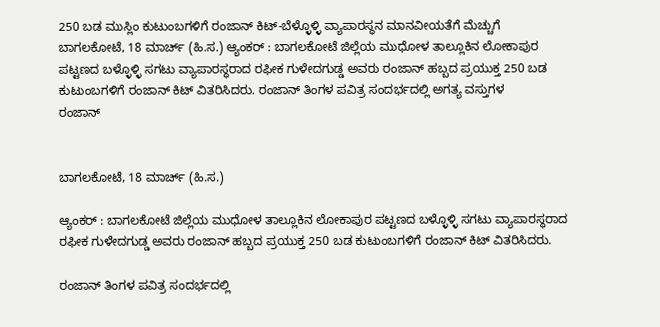250 ಬಡ ಮುಸ್ಲಿಂ ಕುಟುಂಬಗಳಿಗೆ ರಂಜಾನ್ ಕಿಟ್-ಬೆಳ್ಳೊಳ್ಳಿ ವ್ಯಾಪಾರಸ್ಥನ ಮಾನವೀಯತೆಗೆ ಮೆಚ್ಚುಗೆ
ಬಾಗಲಕೋಟೆ, 18 ಮಾರ್ಚ್ (ಹಿ.ಸ.) ಆ್ಯಂಕರ್ : ಬಾಗಲಕೋಟೆ ಜಿಲ್ಲೆಯ ಮುಧೋಳ ತಾಲ್ಲೂಕಿನ ಲೋಕಾಪುರ ಪಟ್ಟಣದ ಬಳ್ಳೊಳ್ಳಿ ಸಗಟು ವ್ಯಾಪಾರಸ್ಥರಾದ ರಫೀಕ ಗುಳೇದಗುಡ್ಡ ಅವರು ರಂಜಾನ್ ಹಬ್ಬದ ಪ್ರಯುಕ್ತ 250 ಬಡ ಕುಟುಂಬಗಳಿಗೆ ರಂಜಾನ್ ಕಿಟ್ ವಿತರಿಸಿದರು. ರಂಜಾನ್ ತಿಂಗಳ ಪವಿತ್ರ ಸಂದರ್ಭದಲ್ಲಿ ಅಗತ್ಯ ವಸ್ತುಗಳ
ರಂಜಾನ್


ಬಾಗಲಕೋಟೆ, 18 ಮಾರ್ಚ್ (ಹಿ.ಸ.)

ಆ್ಯಂಕರ್ : ಬಾಗಲಕೋಟೆ ಜಿಲ್ಲೆಯ ಮುಧೋಳ ತಾಲ್ಲೂಕಿನ ಲೋಕಾಪುರ ಪಟ್ಟಣದ ಬಳ್ಳೊಳ್ಳಿ ಸಗಟು ವ್ಯಾಪಾರಸ್ಥರಾದ ರಫೀಕ ಗುಳೇದಗುಡ್ಡ ಅವರು ರಂಜಾನ್ ಹಬ್ಬದ ಪ್ರಯುಕ್ತ 250 ಬಡ ಕುಟುಂಬಗಳಿಗೆ ರಂಜಾನ್ ಕಿಟ್ ವಿತರಿಸಿದರು.

ರಂಜಾನ್ ತಿಂಗಳ ಪವಿತ್ರ ಸಂದರ್ಭದಲ್ಲಿ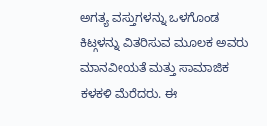ಅಗತ್ಯ ವಸ್ತುಗಳನ್ನು ಒಳಗೊಂಡ ಕಿಟ್ಗಳನ್ನು ವಿತರಿಸುವ ಮೂಲಕ ಅವರು ಮಾನವೀಯತೆ ಮತ್ತು ಸಾಮಾಜಿಕ ಕಳಕಳಿ ಮೆರೆದರು. ಈ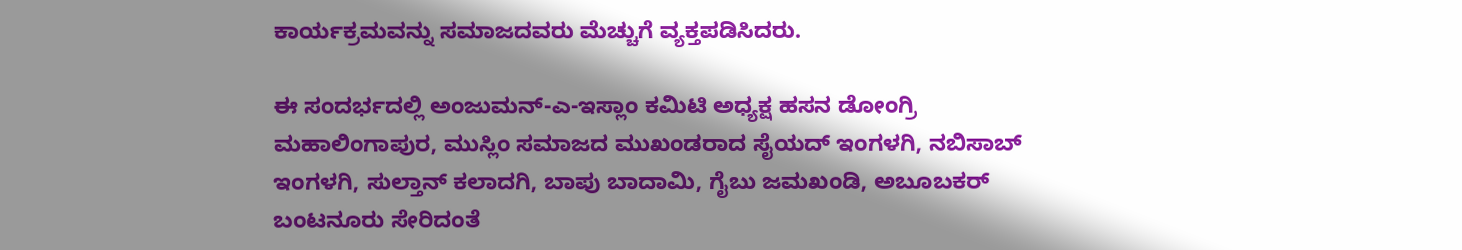ಕಾರ್ಯಕ್ರಮವನ್ನು ಸಮಾಜದವರು ಮೆಚ್ಚುಗೆ ವ್ಯಕ್ತಪಡಿಸಿದರು.

ಈ ಸಂದರ್ಭದಲ್ಲಿ ಅಂಜುಮನ್-ಎ-ಇಸ್ಲಾಂ ಕಮಿಟಿ ಅಧ್ಯಕ್ಷ ಹಸನ ಡೋಂಗ್ರಿ ಮಹಾಲಿಂಗಾಪುರ, ಮುಸ್ಲಿಂ ಸಮಾಜದ ಮುಖಂಡರಾದ ಸೈಯದ್ ಇಂಗಳಗಿ, ನಬಿಸಾಬ್ ಇಂಗಳಗಿ, ಸುಲ್ತಾನ್ ಕಲಾದಗಿ, ಬಾಪು ಬಾದಾಮಿ, ಗೈಬು ಜಮಖಂಡಿ, ಅಬೂಬಕರ್ ಬಂಟನೂರು ಸೇರಿದಂತೆ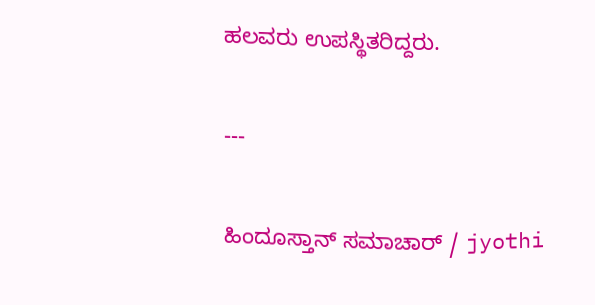ಹಲವರು ಉಪಸ್ಥಿತರಿದ್ದರು.

---

ಹಿಂದೂಸ್ತಾನ್ ಸಮಾಚಾರ್ / jyothi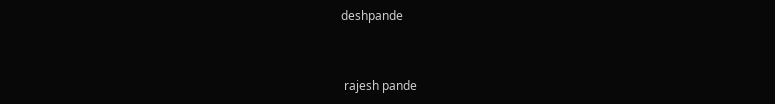deshpande


 rajesh pande